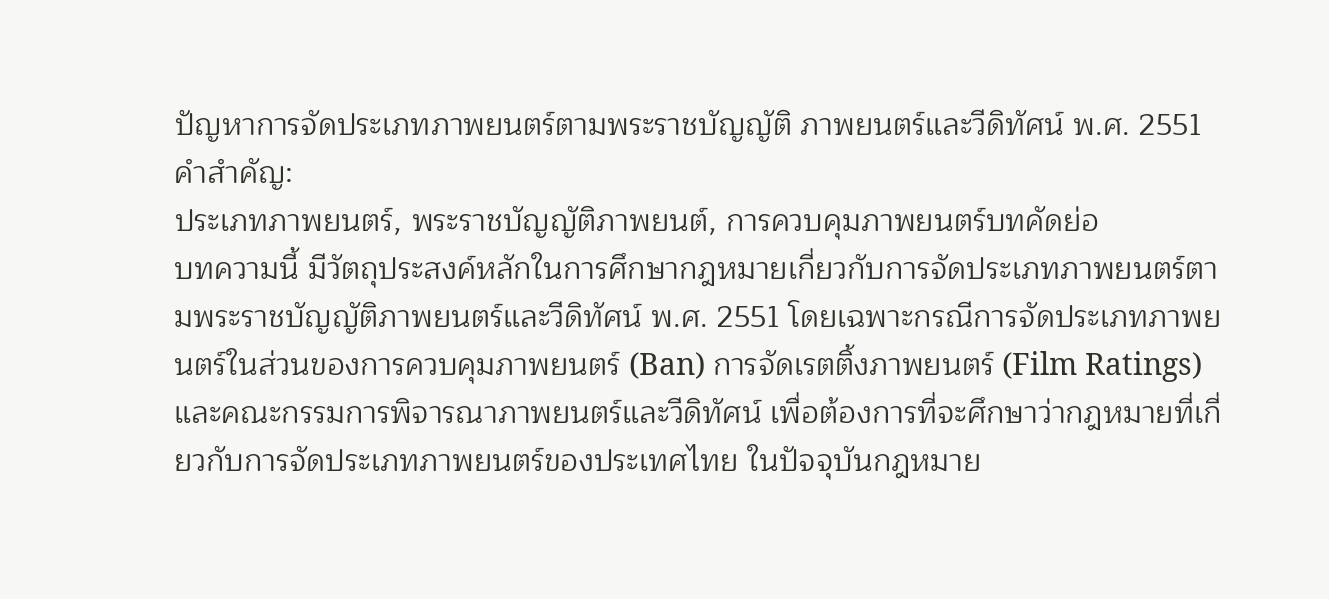ปัญหาการจัดประเภทภาพยนตร์ตามพระราชบัญญัติ ภาพยนตร์และวีดิทัศน์ พ.ศ. 2551
คำสำคัญ:
ประเภทภาพยนตร์, พระราชบัญญัติภาพยนต์, การควบคุมภาพยนตร์บทคัดย่อ
บทความนี้ มีวัตถุประสงค์หลักในการศึกษากฎหมายเกี่ยวกับการจัดประเภทภาพยนตร์ตามพระราชบัญญัติภาพยนตร์และวีดิทัศน์ พ.ศ. 2551 โดยเฉพาะกรณีการจัดประเภทภาพยนตร์ในส่วนของการควบคุมภาพยนตร์ (Ban) การจัดเรตติ้งภาพยนตร์ (Film Ratings) และคณะกรรมการพิจารณาภาพยนตร์และวีดิทัศน์ เพื่อต้องการที่จะศึกษาว่ากฎหมายที่เกี่ยวกับการจัดประเภทภาพยนตร์ของประเทศไทย ในปัจจุบันกฎหมาย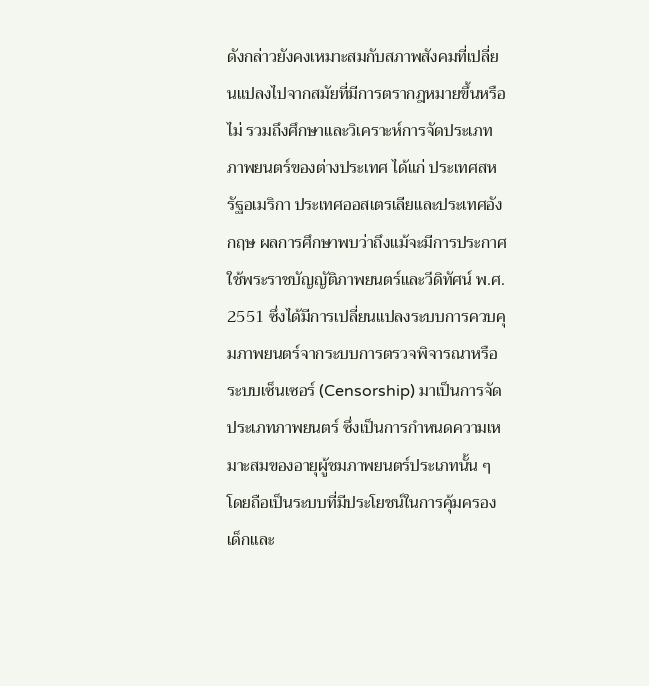ดังกล่าวยังคงเหมาะสมกับสภาพสังคมที่เปลี่ยนแปลงไปจากสมัยที่มีการตรากฎหมายขึ้นหรือไม่ รวมถึงศึกษาและวิเคราะห์การจัดประเภทภาพยนตร์ของต่างประเทศ ได้แก่ ประเทศสหรัฐอเมริกา ประเทศออสเตรเลียและประเทศอังกฤษ ผลการศึกษาพบว่าถึงแม้จะมีการประกาศใช้พระราชบัญญัติภาพยนตร์และวีดิทัศน์ พ.ศ. 2551 ซึ่งได้มีการเปลี่ยนแปลงระบบการควบคุมภาพยนตร์จากระบบการตรวจพิจารณาหรือระบบเซ็นเซอร์ (Censorship) มาเป็นการจัดประเภทภาพยนตร์ ซึ่งเป็นการกำหนดความเหมาะสมของอายุผู้ชมภาพยนตร์ประเภทนั้น ๆ โดยถือเป็นระบบที่มีประโยชน์ในการคุ้มครองเด็กและ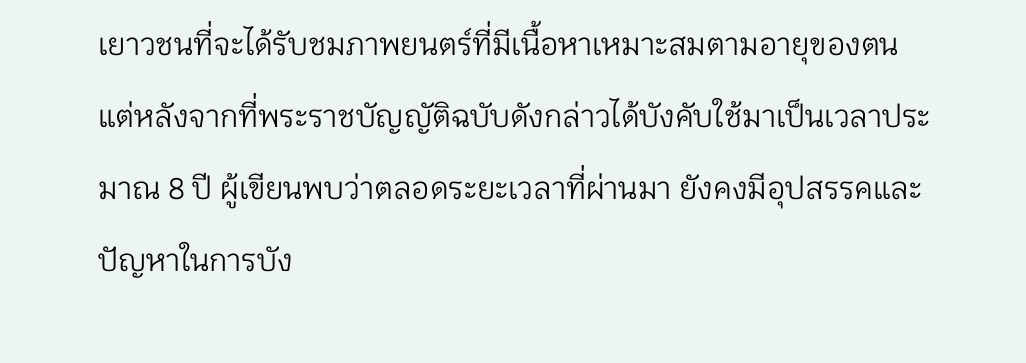เยาวชนที่จะได้รับชมภาพยนตร์ที่มีเนื้อหาเหมาะสมตามอายุของตน แต่หลังจากที่พระราชบัญญัติฉบับดังกล่าวได้บังคับใช้มาเป็นเวลาประมาณ 8 ปี ผู้เขียนพบว่าตลอดระยะเวลาที่ผ่านมา ยังคงมีอุปสรรคและปัญหาในการบัง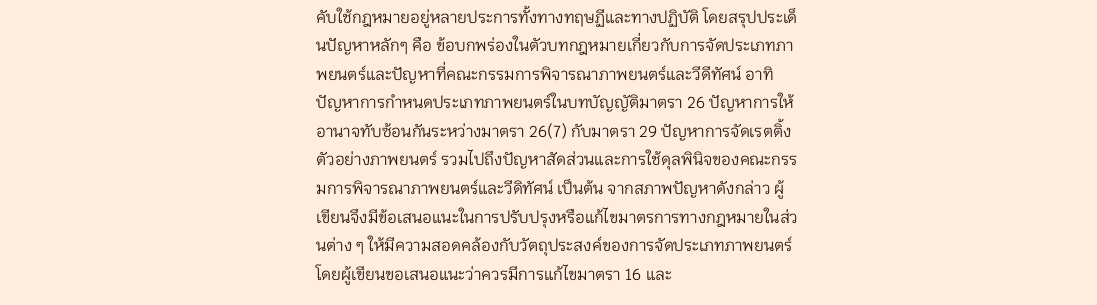คับใช้กฎหมายอยู่หลายประการทั้งทางทฤษฏีและทางปฏิบัติ โดยสรุปประเด็นปัญหาหลักๆ คือ ข้อบกพร่องในตัวบทกฎหมายเกี่ยวกับการจัดประเภทภาพยนตร์และปัญหาที่คณะกรรมการพิจารณาภาพยนตร์และวีดีทัศน์ อาทิ ปัญหาการกำหนดประเภทภาพยนตร์ในบทบัญญัติมาตรา 26 ปัญหาการให้อานาจทับซ้อนกันระหว่างมาตรา 26(7) กับมาตรา 29 ปัญหาการจัดเรตติ้งตัวอย่างภาพยนตร์ รวมไปถึงปัญหาสัดส่วนและการใช้ดุลพินิจของคณะกรรมการพิจารณาภาพยนตร์และวีดิทัศน์ เป็นต้น จากสภาพปัญหาดังกล่าว ผู้เขียนจึงมีข้อเสนอแนะในการปรับปรุงหรือแก้ไขมาตรการทางกฎหมายในส่วนต่าง ๆ ให้มีความสอดคล้องกับวัตถุประสงค์ของการจัดประเภทภาพยนตร์ โดยผู้เขียนขอเสนอแนะว่าควรมีการแก้ไขมาตรา 16 และ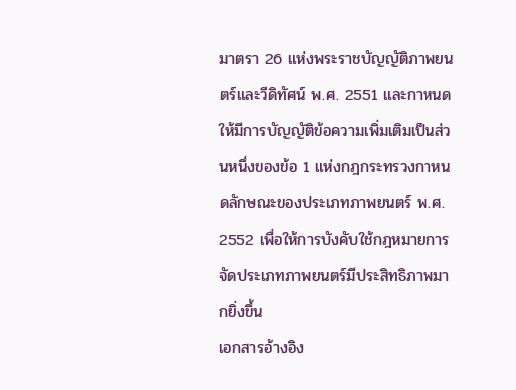มาตรา 26 แห่งพระราชบัญญัติภาพยนตร์และวีดิทัศน์ พ.ศ. 2551 และกาหนดให้มีการบัญญัติข้อความเพิ่มเติมเป็นส่วนหนึ่งของข้อ 1 แห่งกฎกระทรวงกาหนดลักษณะของประเภทภาพยนตร์ พ.ศ. 2552 เพื่อให้การบังคับใช้กฎหมายการจัดประเภทภาพยนตร์มีประสิทธิภาพมากยิ่งขึ้น
เอกสารอ้างอิง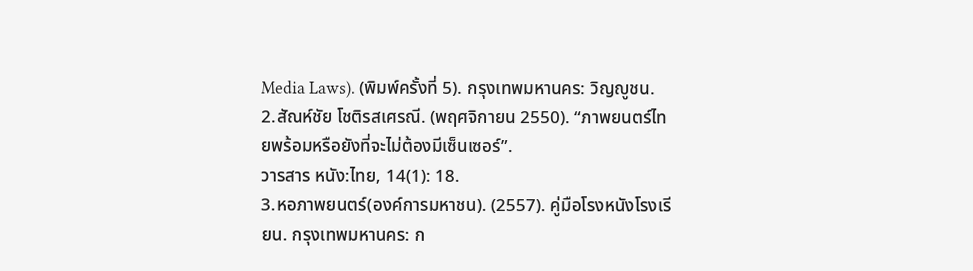Media Laws). (พิมพ์ครั้งที่ 5). กรุงเทพมหานคร: วิญญูชน.
2.สัณห์ชัย โชติรสเศรณี. (พฤศจิกายน 2550). “ภาพยนตร์ไทยพร้อมหรือยังที่จะไม่ต้องมีเซ็นเซอร์”.
วารสาร หนัง:ไทย, 14(1): 18.
3.หอภาพยนตร์(องค์การมหาชน). (2557). คู่มือโรงหนังโรงเรียน. กรุงเทพมหานคร: ก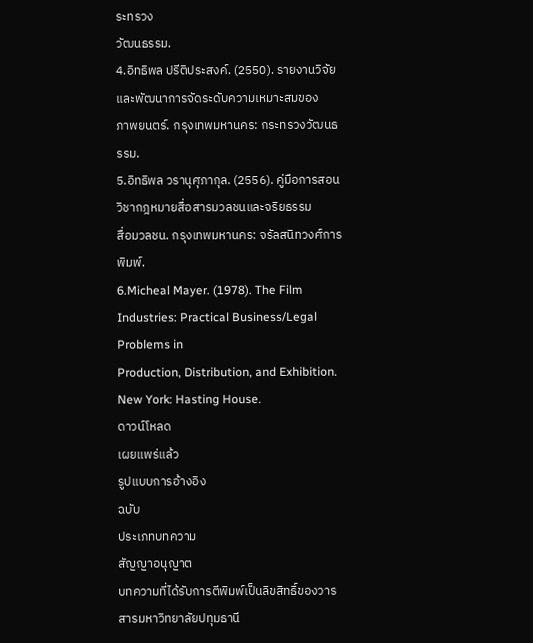ระทรวง
วัฒนธรรม.
4.อิทธิพล ปรีติประสงค์. (2550). รายงานวิจัยและพัฒนาการจัดระดับความเหมาะสมของ
ภาพยนตร์. กรุงเทพมหานคร: กระทรวงวัฒนธรรม.
5.อิทธิพล วรานุศุภากุล. (2556). คู่มือการสอนวิชากฎหมายสื่อสารมวลชนและจริยธรรม
สื่อมวลชน. กรุงเทพมหานคร: จรัลสนิทวงศ์การพิมพ์.
6.Micheal Mayer. (1978). The Film Industries: Practical Business/Legal Problems in
Production, Distribution, and Exhibition. New York: Hasting House.
ดาวน์โหลด
เผยแพร่แล้ว
รูปแบบการอ้างอิง
ฉบับ
ประเภทบทความ
สัญญาอนุญาต
บทความที่ได้รับการตีพิมพ์เป็นลิขสิทธิ์ของวารสารมหาวิทยาลัยปทุมธานี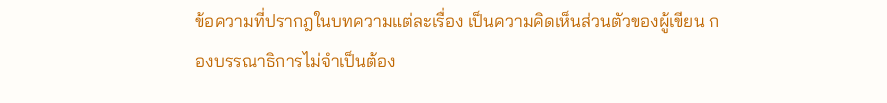ข้อความที่ปรากฎในบทความแต่ละเรื่อง เป็นความคิดเห็นส่วนตัวของผู้เขียน กองบรรณาธิการไม่จำเป็นต้อง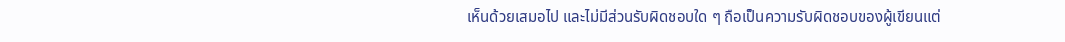เห็นด้วยเสมอไป และไม่มีส่วนรับผิดชอบใด ๆ ถือเป็นความรับผิดชอบของผู้เขียนแต่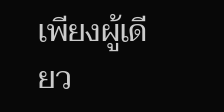เพียงผู้เดียว